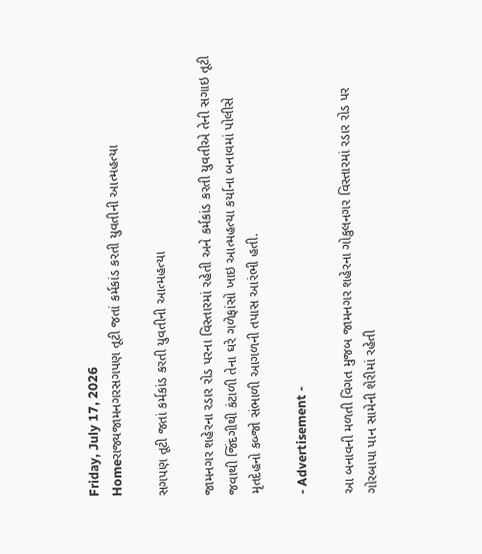Friday, July 17, 2026
Homeરાજ્યજામનગરસગપણ તૂટી જતાં કર્મકાંડ કરતી યુવતીની આત્મહત્યા

સગપણ તૂટી જતાં કર્મકાંડ કરતી યુવતીની આત્મહત્યા

જામનગર શહેરના રડાર રોડ પરના વિસ્તારમાં રહેતી અને કર્મકાંડ કરતી યુવતીએ તેની સગાઇ તૂટી જવાથી જિંદગીથી કંટાળી તેના ઘરે ગળેફાંસો ખાઇ આત્મહત્યા કર્યાના બનાવમાં પોલીસે મૃતદેહનો કબ્જો સંભાળી આગળની તપાસ આરંભી હતી.

- Advertisement -

આ બનાવની મળતી વિગત મુજબ જામનગર શહેરના ગોકુલનગર વિસ્તારમાં રડાર રોડ પર ગોરબાપા પાન સામેની શેરીમાં રહેતી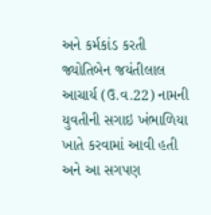અને કર્મકાંડ કરતી જ્યોતિબેન જયંતીલાલ આચાર્ય (ઉ.વ.22) નામની યુવતીની સગાઇ ખંભાળિયા ખાતે કરવામાં આવી હતી અને આ સગપણ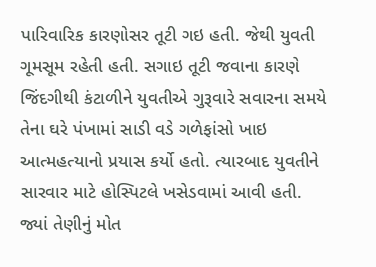પારિવારિક કારણોસર તૂટી ગઇ હતી. જેથી યુવતી ગૂમસૂમ રહેતી હતી. સગાઇ તૂટી જવાના કારણે જિંદગીથી કંટાળીને યુવતીએ ગુરૂવારે સવારના સમયે તેના ઘરે પંખામાં સાડી વડે ગળેફાંસો ખાઇ આત્મહત્યાનો પ્રયાસ કર્યો હતો. ત્યારબાદ યુવતીને સારવાર માટે હોસ્પિટલે ખસેડવામાં આવી હતી. જ્યાં તેણીનું મોત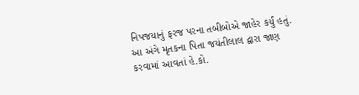નિપજયાનું ફરજ પરના તબીબોએ જાહેર કર્યું હતું. આ અંગે મૃતકના પિતા જયંતીલાલ દ્વારા જાણ કરવામાં આવતાં હે.કો.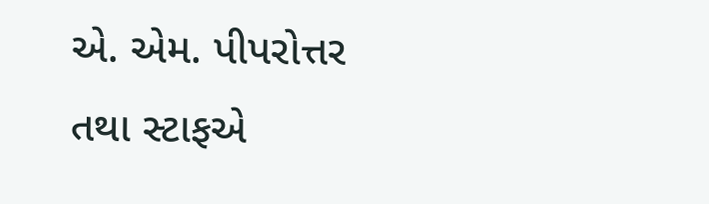એ. એમ. પીપરોત્તર તથા સ્ટાફએ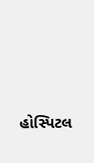હોસ્પિટલ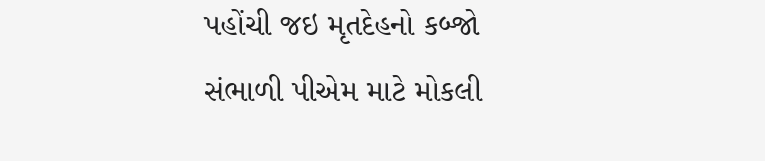પહોંચી જઇ મૃતદેહનો કબ્જો સંભાળી પીએમ માટે મોકલી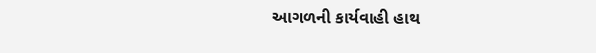આગળની કાર્યવાહી હાથ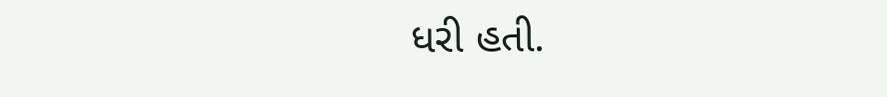ધરી હતી.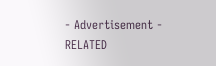- Advertisement -
RELATED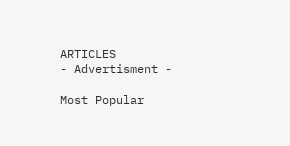ARTICLES
- Advertisment -

Most Popular